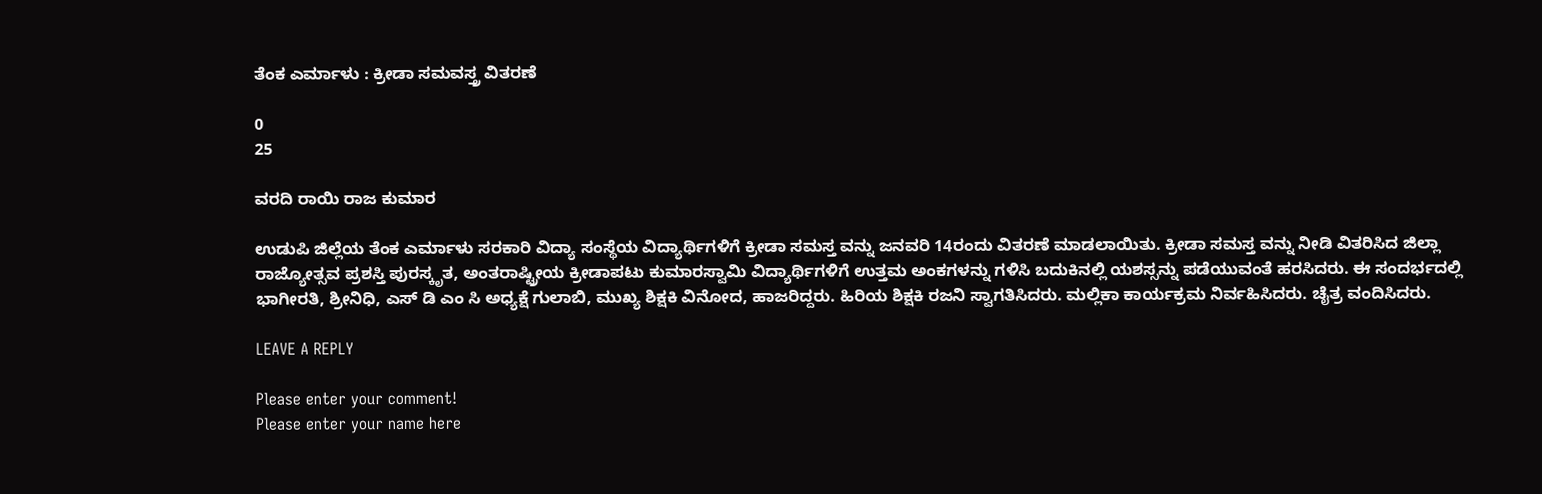ತೆಂಕ ಎರ್ಮಾಳು : ಕ್ರೀಡಾ ಸಮವಸ್ತ್ರ ವಿತರಣೆ

0
25

ವರದಿ ರಾಯಿ ರಾಜ ಕುಮಾರ

ಉಡುಪಿ ಜಿಲ್ಲೆಯ ತೆಂಕ ಎರ್ಮಾಳು ಸರಕಾರಿ ವಿದ್ಯಾ ಸಂಸ್ಥೆಯ ವಿದ್ಯಾರ್ಥಿಗಳಿಗೆ ಕ್ರೀಡಾ ಸಮಸ್ತ ವನ್ನು ಜನವರಿ 14ರಂದು ವಿತರಣೆ ಮಾಡಲಾಯಿತು. ಕ್ರೀಡಾ ಸಮಸ್ತ ವನ್ನು ನೀಡಿ ವಿತರಿಸಿದ ಜಿಲ್ಲಾ ರಾಜ್ಯೋತ್ಸವ ಪ್ರಶಸ್ತಿ ಪುರಸ್ಕೃತ, ಅಂತರಾಷ್ಟ್ರೀಯ ಕ್ರೀಡಾಪಟು ಕುಮಾರಸ್ವಾಮಿ ವಿದ್ಯಾರ್ಥಿಗಳಿಗೆ ಉತ್ತಮ ಅಂಕಗಳನ್ನು ಗಳಿಸಿ ಬದುಕಿನಲ್ಲಿ ಯಶಸ್ಸನ್ನು ಪಡೆಯುವಂತೆ ಹರಸಿದರು. ಈ ಸಂದರ್ಭದಲ್ಲಿ ಭಾಗೀರತಿ, ಶ್ರೀನಿಧಿ, ಎಸ್ ಡಿ ಎಂ ಸಿ ಅಧ್ಯಕ್ಷೆ ಗುಲಾಬಿ, ಮುಖ್ಯ ಶಿಕ್ಷಕಿ ವಿನೋದ, ಹಾಜರಿದ್ದರು. ಹಿರಿಯ ಶಿಕ್ಷಕಿ ರಜನಿ ಸ್ವಾಗತಿಸಿದರು. ಮಲ್ಲಿಕಾ ಕಾರ್ಯಕ್ರಮ ನಿರ್ವಹಿಸಿದರು. ಚೈತ್ರ ವಂದಿಸಿದರು.

LEAVE A REPLY

Please enter your comment!
Please enter your name here